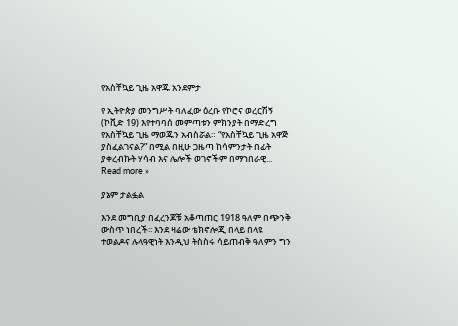የአስቸኳይ ጊዜ አዋጁ አንደምታ

የ ኢትዮጵያ መንግሥት ባለፈው ዕረቡ የኮሮና ወረርሽኝ (ኮቪድ 19) እየተባባሰ መምጣቱን ምክንያት በማድረግ የአስቸኳይ ጊዜ ማወጁን አብስሯል። “የአስቸኳይ ጊዜ አዋጅ ያስፈልገናል?” በሚል በዚሁ ጋዜጣ ከሳምንታት በፊት ያቀረብኩት ሃሳብ እና ሌሎች ወገኖችም በማኀበራዊ... Read more »

ያኔም ታልፏል

እንደ መግቢያ በፈረንጆቹ አቆጣጠር 1918 ዓለም በጭንቅ ውስጥ ነበረች፡፡ እንደ ዛሬው ቴክኖሎጂ በላይ በላዩ ተወልዶና ሉላዓዊነት እንዲህ ትስስሩ ሳይጠብቅ ዓለምን ግን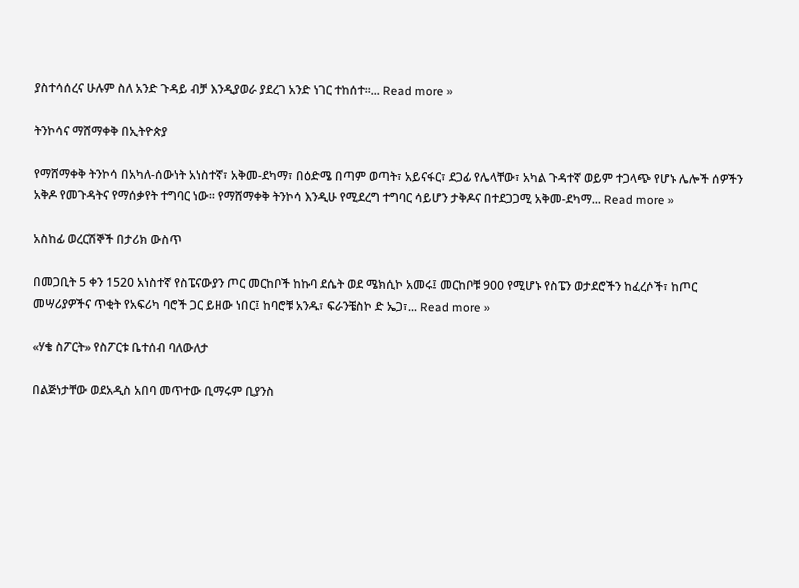ያስተሳሰረና ሁሉም ስለ አንድ ጉዳይ ብቻ እንዲያወራ ያደረገ አንድ ነገር ተከሰተ፡፡... Read more »

ትንኮሳና ማሸማቀቅ በኢትዮጵያ

የማሸማቀቅ ትንኮሳ በአካለ-ሰውነት አነስተኛ፣ አቅመ-ደካማ፣ በዕድሜ በጣም ወጣት፣ አይናፋር፣ ደጋፊ የሌላቸው፣ አካል ጉዳተኛ ወይም ተጋላጭ የሆኑ ሌሎች ሰዎችን አቅዶ የመጉዳትና የማሰቃየት ተግባር ነው። የማሸማቀቅ ትንኮሳ እንዲሁ የሚደረግ ተግባር ሳይሆን ታቅዶና በተደጋጋሚ አቅመ-ደካማ... Read more »

አስከፊ ወረርሽኞች በታሪክ ውስጥ

በመጋቢት 5 ቀን 1520 አነስተኛ የስፔናውያን ጦር መርከቦች ከኩባ ደሴት ወደ ሜክሲኮ አመሩ፤ መርከቦቹ 900 የሚሆኑ የስፔን ወታደሮችን ከፈረሶች፣ ከጦር መሣሪያዎችና ጥቂት የአፍሪካ ባሮች ጋር ይዘው ነበር፤ ከባሮቹ አንዱ፣ ፍራንቼስኮ ድ ኤጋ፣... Read more »

«ሃቄ ስፖርት» የስፖርቱ ቤተሰብ ባለውለታ

በልጅነታቸው ወደአዲስ አበባ መጥተው ቢማሩም ቢያንስ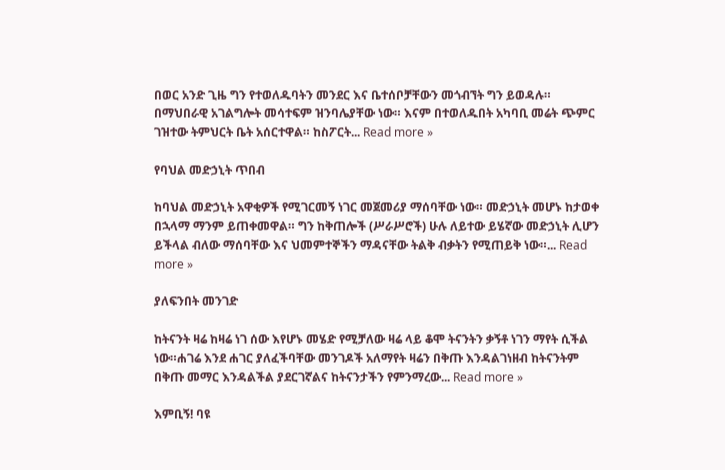በወር አንድ ጊዜ ግን የተወለዱባትን መንደር እና ቤተሰቦቻቸውን መጎብኘት ግን ይወዳሉ። በማህበራዊ አገልግሎት መሳተፍም ዝንባሌያቸው ነው። እናም በተወለዱበት አካባቢ መሬት ጭምር ገዝተው ትምህርት ቤት አሰርተዋል። ከስፖርት... Read more »

የባህል መድኃኒት ጥበብ

ከባህል መድኃኒት አዋቂዎች የሚገርመኝ ነገር መጀመሪያ ማሰባቸው ነው። መድኃኒት መሆኑ ከታወቀ በኋላማ ማንም ይጠቀመዋል። ግን ከቅጠሎች (ሥራሥሮች) ሁሉ ለይተው ይሄኛው መድኃኒት ሊሆን ይችላል ብለው ማሰባቸው እና ህመምተኞችን ማዳናቸው ትልቅ ብቃትን የሚጠይቅ ነው።... Read more »

ያለፍንበት መንገድ

ከትናንት ዛሬ ከዛሬ ነገ ሰው እየሆኑ መሄድ የሚቻለው ዛሬ ላይ ቆሞ ትናንትን ቃኝቶ ነገን ማየት ሲችል ነው።ሐገሬ እንደ ሐገር ያለፈችባቸው መንገዶች አለማየት ዛሬን በቅጡ እንዳልገነዘብ ከትናንትም በቅጡ መማር እንዳልችል ያደርገኛልና ከትናንታችን የምንማረው... Read more »

እምቢኝ! ባዩ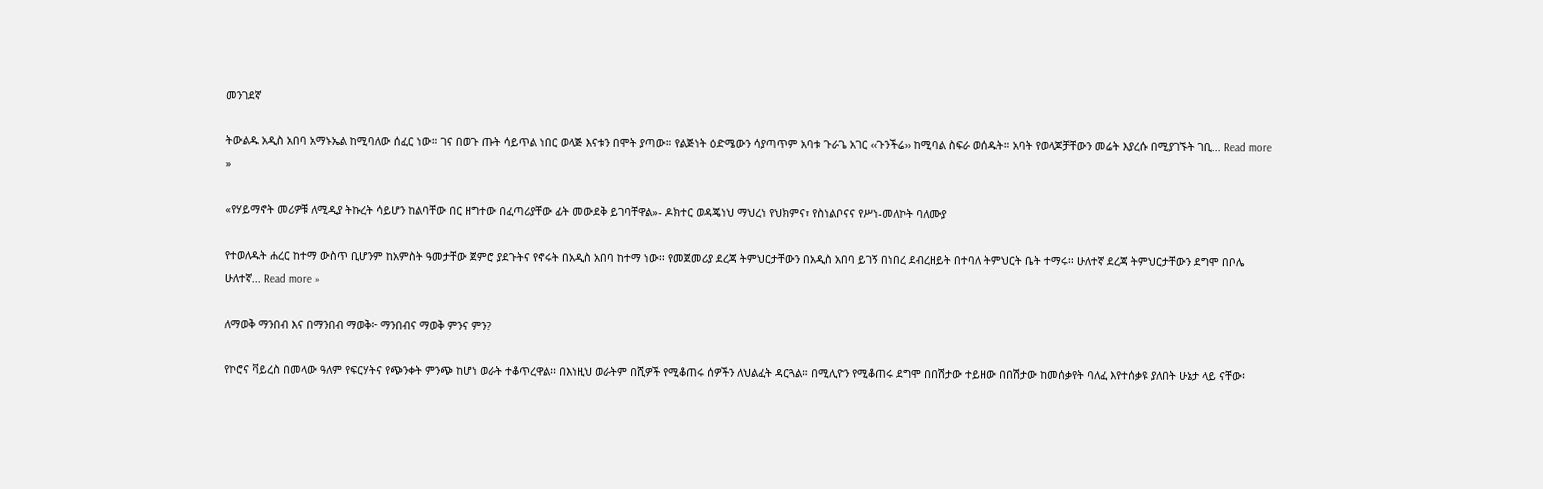መንገደኛ

ትውልዱ አዲስ አበባ አማኑኤል ከሚባለው ሰፈር ነው። ገና በወጉ ጡት ሳይጥል ነበር ወላጅ እናቱን በሞት ያጣው። የልጅነት ዕድሜውን ሳያጣጥም አባቱ ጉራጌ አገር ‹‹ጉንችሬ›› ከሚባል ስፍራ ወሰዱት። አባት የወላጆቻቸውን መሬት እያረሱ በሚያገኙት ገቢ... Read more »

«የሃይማኖት መሪዎቹ ለሚዲያ ትኩረት ሳይሆን ከልባቸው በር ዘግተው በፈጣሪያቸው ፊት መውደቅ ይገባቸዋል»- ዶክተር ወዳጄነህ ማህረነ የህክምና፣ የስነልቦናና የሥነ-መለኮት ባለሙያ

የተወለዱት ሐረር ከተማ ውስጥ ቢሆንም ከአምስት ዓመታቸው ጀምሮ ያደጉትና የኖሩት በአዲስ አበባ ከተማ ነው፡፡ የመጀመሪያ ደረጃ ትምህርታቸውን በአዲስ አበባ ይገኝ በነበረ ደብረዘይት በተባለ ትምህርት ቤት ተማሩ፡፡ ሁለተኛ ደረጃ ትምህርታቸውን ደግሞ በቦሌ ሁለተኛ... Read more »

ለማወቅ ማንበብ እና በማንበብ ማወቅ፦ ማንበብና ማወቅ ምንና ምን?

የኮሮና ቫይረስ በመላው ዓለም የፍርሃትና የጭንቀት ምንጭ ከሆነ ወራት ተቆጥረዋል፡፡ በእነዚህ ወራትም በሺዎች የሚቆጠሩ ሰዎችን ለህልፈት ዳርጓል። በሚሊዮን የሚቆጠሩ ደግሞ በበሽታው ተይዘው በበሽታው ከመሰቃየት ባለፈ እየተሰቃዩ ያለበት ሁኔታ ላይ ናቸው፡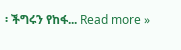፡ ችግሩን የከፋ... Read more »